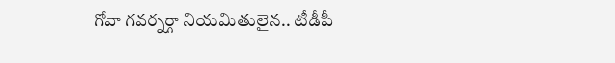గోవా గవర్నర్గా నియమితులైన.. టీడీపీ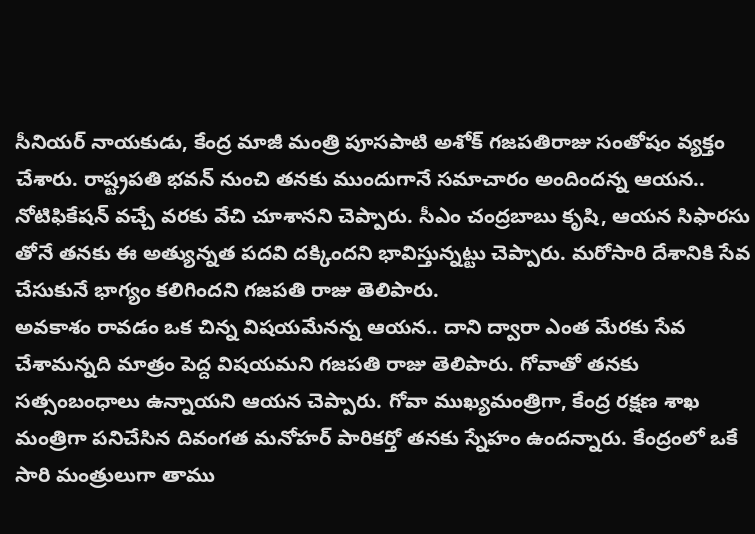సీనియర్ నాయకుడు, కేంద్ర మాజీ మంత్రి పూసపాటి అశోక్ గజపతిరాజు సంతోషం వ్యక్తం చేశారు. రాష్ట్రపతి భవన్ నుంచి తనకు ముందుగానే సమాచారం అందిందన్న ఆయన.. నోటిఫికేషన్ వచ్చే వరకు వేచి చూశానని చెప్పారు. సీఎం చంద్రబాబు కృషి, ఆయన సిఫారసు తోనే తనకు ఈ అత్యున్నత పదవి దక్కిందని భావిస్తున్నట్టు చెప్పారు. మరోసారి దేశానికి సేవ చేసుకునే భాగ్యం కలిగిందని గజపతి రాజు తెలిపారు.
అవకాశం రావడం ఒక చిన్న విషయమేనన్న ఆయన.. దాని ద్వారా ఎంత మేరకు సేవ చేశామన్నది మాత్రం పెద్ద విషయమని గజపతి రాజు తెలిపారు. గోవాతో తనకు సత్సంబంధాలు ఉన్నాయని ఆయన చెప్పారు. గోవా ముఖ్యమంత్రిగా, కేంద్ర రక్షణ శాఖ మంత్రిగా పనిచేసిన దివంగత మనోహర్ పారికర్తో తనకు స్నేహం ఉందన్నారు. కేంద్రంలో ఒకే సారి మంత్రులుగా తాము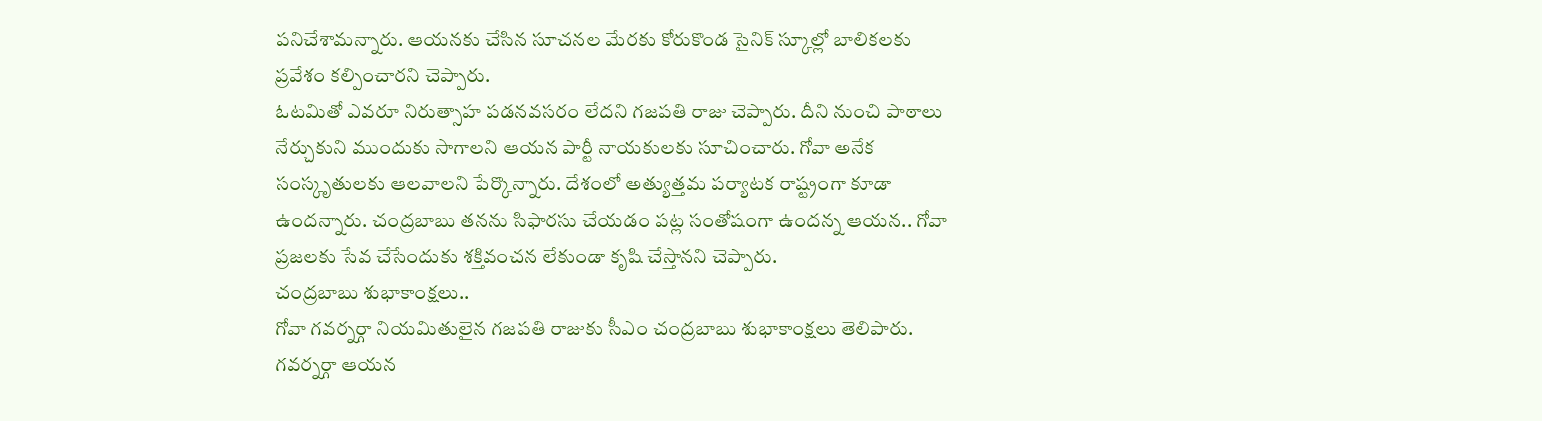పనిచేశామన్నారు. ఆయనకు చేసిన సూచనల మేరకు కోరుకొండ సైనిక్ స్కూల్లో బాలికలకు ప్రవేశం కల్పించారని చెప్పారు.
ఓటమితో ఎవరూ నిరుత్సాహ పడనవసరం లేదని గజపతి రాజు చెప్పారు. దీని నుంచి పాఠాలు నేర్చుకుని ముందుకు సాగాలని ఆయన పార్టీ నాయకులకు సూచించారు. గోవా అనేక సంస్కృతులకు ఆలవాలని పేర్కొన్నారు. దేశంలో అత్యుత్తమ పర్యాటక రాష్ట్రంగా కూడా ఉందన్నారు. చంద్రబాబు తనను సిఫారసు చేయడం పట్ల సంతోషంగా ఉందన్న ఆయన.. గోవా ప్రజలకు సేవ చేసేందుకు శక్తివంచన లేకుండా కృషి చేస్తానని చెప్పారు.
చంద్రబాబు శుభాకాంక్షలు..
గోవా గవర్నర్గా నియమితులైన గజపతి రాజుకు సీఎం చంద్రబాబు శుభాకాంక్షలు తెలిపారు. గవర్నర్గా ఆయన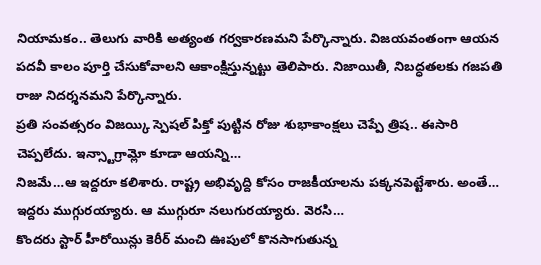నియామకం.. తెలుగు వారికి అత్యంత గర్వకారణమని పేర్కొన్నారు. విజయవంతంగా ఆయన పదవీ కాలం పూర్తి చేసుకోవాలని ఆకాంక్షిస్తున్నట్టు తెలిపారు. నిజాయితీ, నిబద్ధతలకు గజపతి రాజు నిదర్శనమని పేర్కొన్నారు.
ప్రతి సంవత్సరం విజయ్కి స్పెషల్ పిక్తో పుట్టిన రోజు శుభాకాంక్షలు చెప్పే త్రిష.. ఈసారి చెప్పలేదు. ఇన్స్టాగ్రామ్లో కూడా ఆయన్ని…
నిజమే…ఆ ఇద్దరూ కలిశారు. రాష్ట్ర అభివృద్ది కోసం రాజకీయాలను పక్కనపెట్టేశారు. అంతే… ఇద్దరు ముగ్గురయ్యారు. ఆ ముగ్గురూ నలుగురయ్యారు. వెరసి…
కొందరు స్టార్ హీరోయిన్లు కెరీర్ మంచి ఊపులో కొనసాగుతున్న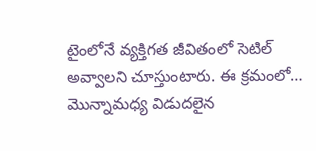టైంలోనే వ్యక్తిగత జీవితంలో సెటిల్ అవ్వాలని చూస్తుంటారు. ఈ క్రమంలో…
మొన్నామధ్య విడుదలైన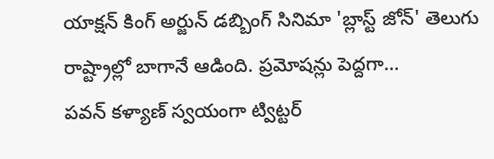యాక్షన్ కింగ్ అర్జున్ డబ్బింగ్ సినిమా 'బ్లాస్ట్ జోన్' తెలుగు రాష్ట్రాల్లో బాగానే ఆడింది. ప్రమోషన్లు పెద్దగా…
పవన్ కళ్యాణ్ స్వయంగా ట్విట్టర్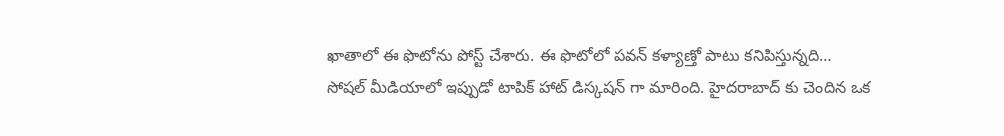ఖాతాలో ఈ ఫొటోను పోస్ట్ చేశారు. ఈ ఫొటోలో పవన్ కళ్యాణ్తో పాటు కనిపిస్తున్నది…
సోషల్ మీడియాలో ఇప్పుడో టాపిక్ హాట్ డిస్కషన్ గా మారింది. హైదరాబాద్ కు చెందిన ఒక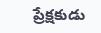ప్రేక్షకుడు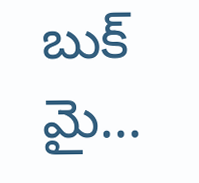బుక్ మై…